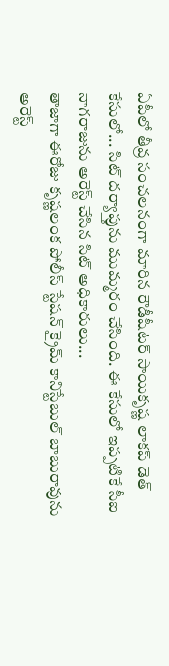ఏపీలో తీవ్ర సంచలనంగా మారిన రౌడీషీటర్ సాయికృష్ణ లాకప్ డెత్ కేసులో... సిట్ దర్యాప్తును ముమ్మరం చేసింది. ఈ కేసులో ఇప్పటికే సీఐ నాగరాజును అరెస్ట్ చేసిన సిట్ అధికారులు...
తాజాగా ఈరోజు కృష్ణలంక పోలీస్ స్టేషన్ క్రైమ్ కానిస్టేబుల్ బాబురావును అరెస్ట్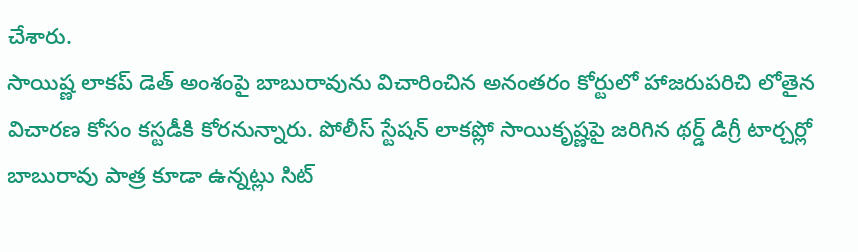చేశారు.
సాయిష్ణ లాకప్ డెత్ అంశంపై బాబురావును విచారించిన అనంతరం కోర్టులో హాజరుపరిచి లోతైన విచారణ కోసం కస్టడీకి కోరనున్నారు. పోలీస్ స్టేషన్ లాకప్లో సాయికృష్ణపై జరిగిన థర్డ్ డిగ్రీ టార్చర్లో బాబురావు పాత్ర కూడా ఉన్నట్లు సిట్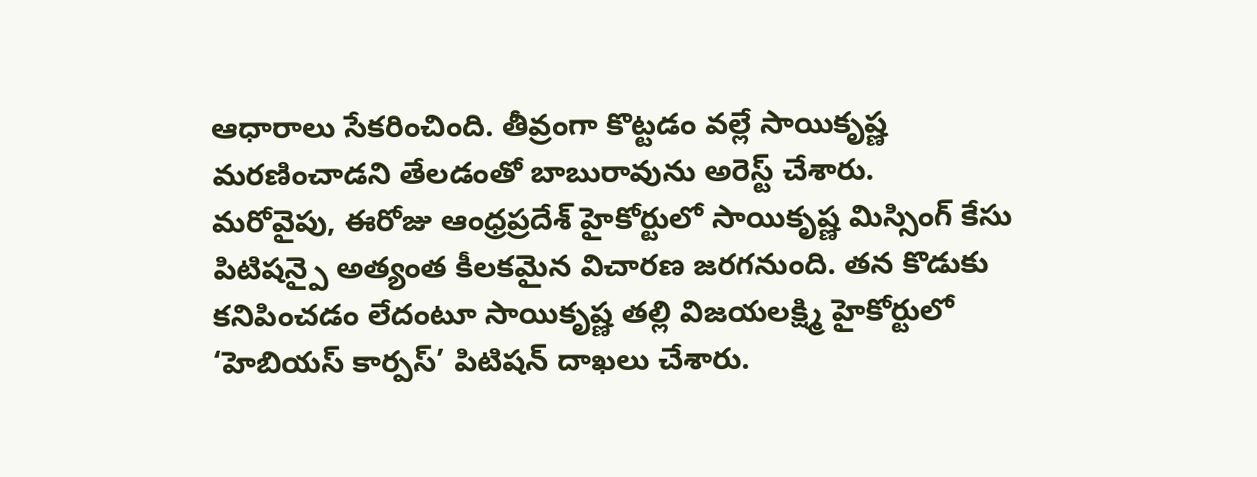ఆధారాలు సేకరించింది. తీవ్రంగా కొట్టడం వల్లే సాయికృష్ణ మరణించాడని తేలడంతో బాబురావును అరెస్ట్ చేశారు.
మరోవైపు, ఈరోజు ఆంధ్రప్రదేశ్ హైకోర్టులో సాయికృష్ణ మిస్సింగ్ కేసు పిటిషన్పై అత్యంత కీలకమైన విచారణ జరగనుంది. తన కొడుకు కనిపించడం లేదంటూ సాయికృష్ణ తల్లి విజయలక్ష్మి హైకోర్టులో ‘హెబియస్ కార్పస్’ పిటిషన్ దాఖలు చేశారు.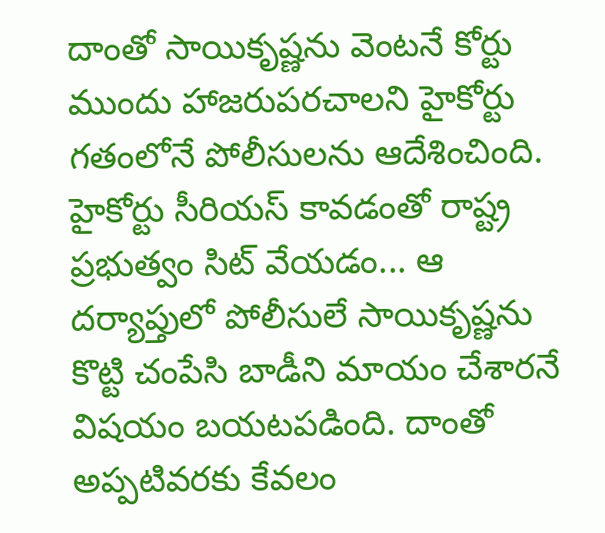దాంతో సాయికృష్ణను వెంటనే కోర్టు ముందు హాజరుపరచాలని హైకోర్టు గతంలోనే పోలీసులను ఆదేశించింది.
హైకోర్టు సీరియస్ కావడంతో రాష్ట్ర ప్రభుత్వం సిట్ వేయడం... ఆ దర్యాప్తులో పోలీసులే సాయికృష్ణను కొట్టి చంపేసి బాడీని మాయం చేశారనే విషయం బయటపడింది. దాంతో అప్పటివరకు కేవలం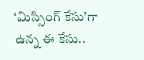‘మిస్సింగ్ కేసు’గా ఉన్న ఈ కేసు..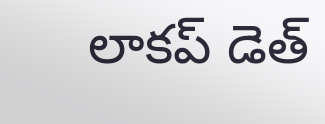లాకప్ డెత్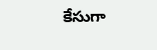కేసుగా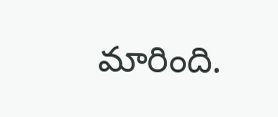మారింది.